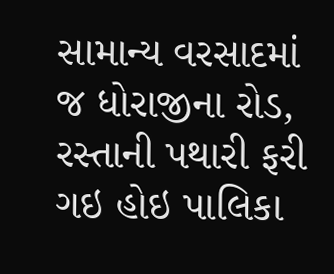સામાન્ય વરસાદમાં જ ધોરાજીના રોડ, રસ્તાની પથારી ફરી ગઇ હોઇ પાલિકા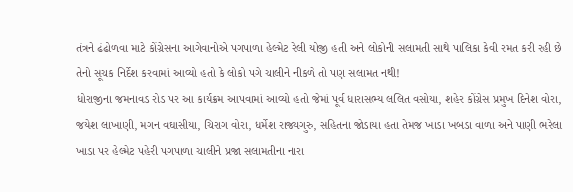તંત્રને ઢંઢોળવા માટે કોંગ્રેસના આગેવાનોએ પગપાળા હેલ્મેટ રેલી યોજી હતી અને લોકોની સલામતી સાથે પાલિકા કેવી રમત કરી રહી છે તેનો સૂચક નિર્દેશ કરવામાં આવ્યો હતો કે લોકો પગે ચાલીને નીકળે તો પણ સલામત નથી!
ધોરાજીના જમનાવડ રોડ પર આ કાર્યક્રમ આપવામાં આવ્યો હતો જેમાં પૂર્વ ધારાસભ્ય લલિત વસોયા, શહેર કોંગ્રેસ પ્રમુખ દિનેશ વોરા, જયેશ લાખાણી, મગન વઘાસીયા, ચિરાગ વોરા, ધર્મેશ રાજ્યગુરુ, સહિતના જોડાયા હતા તેમજ ખાડા ખબડા વાળા અને પાણી ભરેલા ખાડા પર હેલ્મેટ પહેરી પગપાળા ચાલીને પ્રજા સલામતીના નારા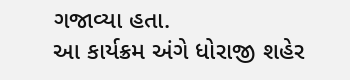ગજાવ્યા હતા.
આ કાર્યક્રમ અંગે ધોરાજી શહેર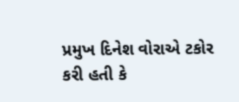પ્રમુખ દિનેશ વોરાએ ટકોર કરી હતી કે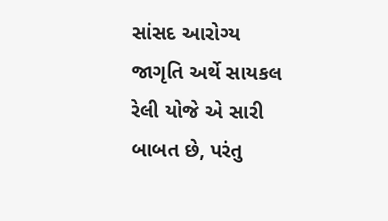સાંસદ આરોગ્ય જાગૃતિ અર્થે સાયકલ રેલી યોજે એ સારી બાબત છે, પરંતુ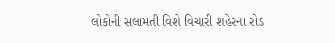લોકોની સલામતી વિશે વિચારી શહેરના રોડ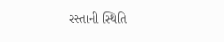રસ્તાની સ્થિતિ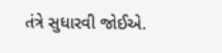તંત્રે સુધારવી જોઈએ.